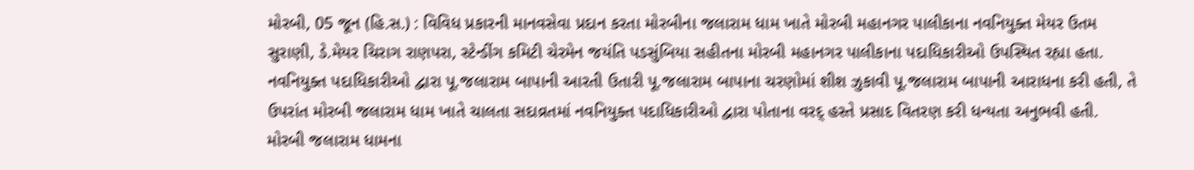મોરબી, 05 જૂન (હિ.સ.) : વિવિધ પ્રકારની માનવસેવા પ્રદાન કરતા મોરબીના જલારામ ધામ ખાતે મોરબી મહાનગર પાલીકાના નવનિયુક્ત મેયર ઉતમ સુરાણી, ડે.મેયર ચિરાગ રાણપરા, સ્ટેન્ડીંગ કમિટી ચેરમેન જયંતિ પડસુંબિયા સહીતના મોરબી મહાનગર પાલીકાના પદાધિકારીઓ ઉપસ્થિત રહ્યા હતા.
નવનિયુક્ત પદાધિકારીઓ દ્વારા પૂ.જલારામ બાપાની આરતી ઉતારી પૂ.જલારામ બાપાના ચરણોમાં શીશ ઝુકાવી પૂ.જલારામ બાપાની આરાધના કરી હતી, તે ઉપરાંત મોરબી જલારામ ધામ ખાતે ચાલતા સદાવ્રતમાં નવનિયુક્ત પદાધિકારીઓ દ્વારા પોતાના વરદ્ હસ્તે પ્રસાદ વિતરણ કરી ધન્યતા અનુભવી હતી.
મોરબી જલારામ ધામના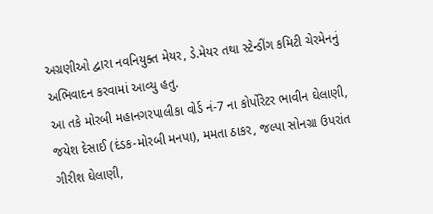અગ્રણીઓ દ્વારા નવનિયુક્ત મેયર, ડે.મેયર તથા સ્ટેન્ડીંગ કમિટી ચેરમેનનું અભિવાદન કરવામાં આવ્યુ હતુ.
આ તકે મોરબી મહાનગરપાલીકા વોર્ડ નં-7 ના કોર્પોરેટર ભાવીન ઘેલાણી, જયેશ દેસાઈ (દંડક-મોરબી મનપા), મમતા ઠાકર, જલ્પા સોનગ્રા ઉપરાંત ગીરીશ ઘેલાણી,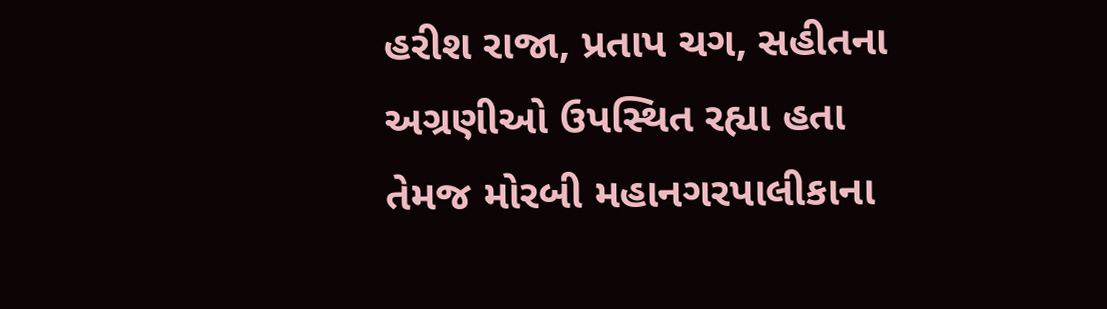હરીશ રાજા, પ્રતાપ ચગ, સહીતના અગ્રણીઓ ઉપસ્થિત રહ્યા હતા તેમજ મોરબી મહાનગરપાલીકાના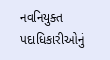નવનિયુક્ત પદાધિકારીઓનું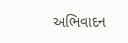અભિવાદન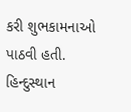કરી શુભકામનાઓ પાઠવી હતી.
હિન્દુસ્થાન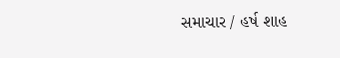સમાચાર / હર્ષ શાહ